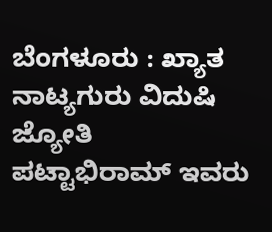ಬೆಂಗಳೂರು : ಖ್ಯಾತ ನಾಟ್ಯಗುರು ವಿದುಷಿ ಜ್ಯೋತಿ ಪಟ್ಟಾಭಿರಾಮ್ ಇವರು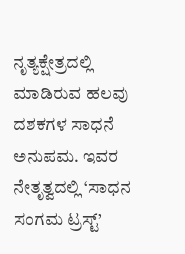ನೃತ್ಯಕ್ಷೇತ್ರದಲ್ಲಿ ಮಾಡಿರುವ ಹಲವು ದಶಕಗಳ ಸಾಧನೆ ಅನುಪಮ. ಇವರ ನೇತೃತ್ವದಲ್ಲಿ ‘ಸಾಧನ ಸಂಗಮ ಟ್ರಸ್ಟ್’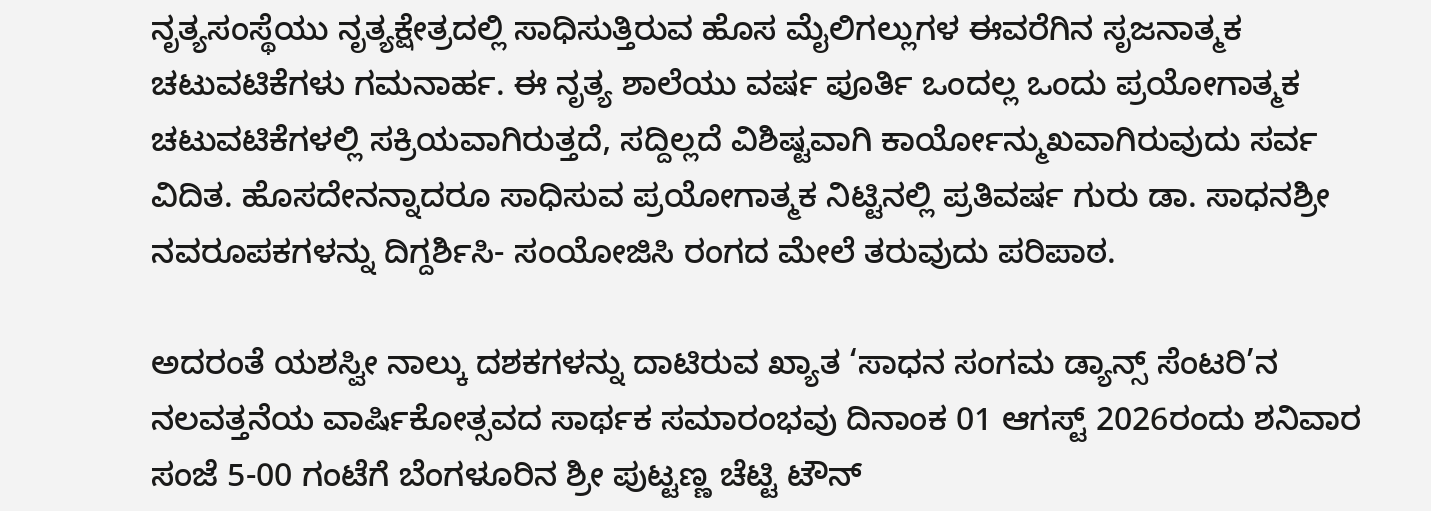ನೃತ್ಯಸಂಸ್ಥೆಯು ನೃತ್ಯಕ್ಷೇತ್ರದಲ್ಲಿ ಸಾಧಿಸುತ್ತಿರುವ ಹೊಸ ಮೈಲಿಗಲ್ಲುಗಳ ಈವರೆಗಿನ ಸೃಜನಾತ್ಮಕ ಚಟುವಟಿಕೆಗಳು ಗಮನಾರ್ಹ. ಈ ನೃತ್ಯ ಶಾಲೆಯು ವರ್ಷ ಪೂರ್ತಿ ಒಂದಲ್ಲ ಒಂದು ಪ್ರಯೋಗಾತ್ಮಕ ಚಟುವಟಿಕೆಗಳಲ್ಲಿ ಸಕ್ರಿಯವಾಗಿರುತ್ತದೆ, ಸದ್ದಿಲ್ಲದೆ ವಿಶಿಷ್ಟವಾಗಿ ಕಾರ್ಯೋನ್ಮುಖವಾಗಿರುವುದು ಸರ್ವ ವಿದಿತ. ಹೊಸದೇನನ್ನಾದರೂ ಸಾಧಿಸುವ ಪ್ರಯೋಗಾತ್ಮಕ ನಿಟ್ಟಿನಲ್ಲಿ ಪ್ರತಿವರ್ಷ ಗುರು ಡಾ. ಸಾಧನಶ್ರೀ ನವರೂಪಕಗಳನ್ನು ದಿಗ್ದರ್ಶಿಸಿ- ಸಂಯೋಜಿಸಿ ರಂಗದ ಮೇಲೆ ತರುವುದು ಪರಿಪಾಠ.

ಅದರಂತೆ ಯಶಸ್ವೀ ನಾಲ್ಕು ದಶಕಗಳನ್ನು ದಾಟಿರುವ ಖ್ಯಾತ ‘ಸಾಧನ ಸಂಗಮ ಡ್ಯಾನ್ಸ್ ಸೆಂಟರಿ’ನ ನಲವತ್ತನೆಯ ವಾರ್ಷಿಕೋತ್ಸವದ ಸಾರ್ಥಕ ಸಮಾರಂಭವು ದಿನಾಂಕ 01 ಆಗಸ್ಟ್ 2026ರಂದು ಶನಿವಾರ ಸಂಜೆ 5-00 ಗಂಟೆಗೆ ಬೆಂಗಳೂರಿನ ಶ್ರೀ ಪುಟ್ಟಣ್ಣ ಚೆಟ್ಟಿ ಟೌನ್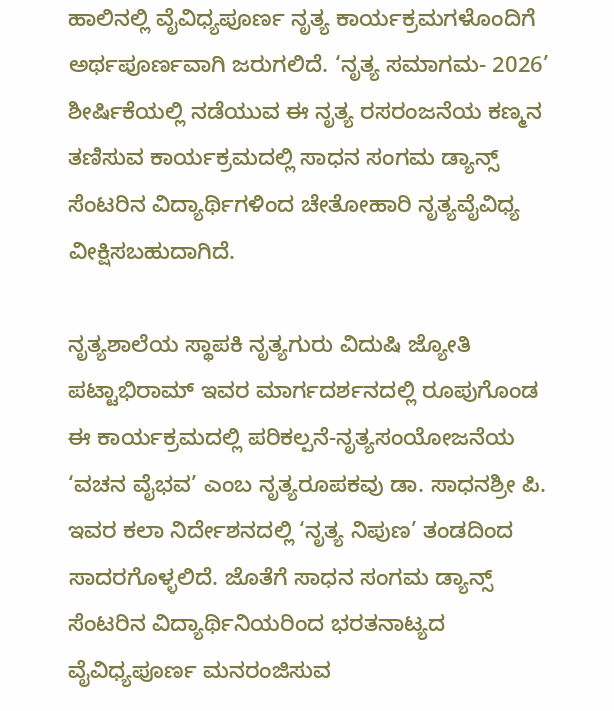ಹಾಲಿನಲ್ಲಿ ವೈವಿಧ್ಯಪೂರ್ಣ ನೃತ್ಯ ಕಾರ್ಯಕ್ರಮಗಳೊಂದಿಗೆ ಅರ್ಥಪೂರ್ಣವಾಗಿ ಜರುಗಲಿದೆ. ‘ನೃತ್ಯ ಸಮಾಗಮ- 2026’ ಶೀರ್ಷಿಕೆಯಲ್ಲಿ ನಡೆಯುವ ಈ ನೃತ್ಯ ರಸರಂಜನೆಯ ಕಣ್ಮನ ತಣಿಸುವ ಕಾರ್ಯಕ್ರಮದಲ್ಲಿ ಸಾಧನ ಸಂಗಮ ಡ್ಯಾನ್ಸ್ ಸೆಂಟರಿನ ವಿದ್ಯಾರ್ಥಿಗಳಿಂದ ಚೇತೋಹಾರಿ ನೃತ್ಯವೈವಿಧ್ಯ ವೀಕ್ಷಿಸಬಹುದಾಗಿದೆ.

ನೃತ್ಯಶಾಲೆಯ ಸ್ಥಾಪಕಿ ನೃತ್ಯಗುರು ವಿದುಷಿ ಜ್ಯೋತಿ ಪಟ್ಟಾಭಿರಾಮ್ ಇವರ ಮಾರ್ಗದರ್ಶನದಲ್ಲಿ ರೂಪುಗೊಂಡ ಈ ಕಾರ್ಯಕ್ರಮದಲ್ಲಿ ಪರಿಕಲ್ಪನೆ-ನೃತ್ಯಸಂಯೋಜನೆಯ ‘ವಚನ ವೈಭವ’ ಎಂಬ ನೃತ್ಯರೂಪಕವು ಡಾ. ಸಾಧನಶ್ರೀ ಪಿ. ಇವರ ಕಲಾ ನಿರ್ದೇಶನದಲ್ಲಿ ‘ನೃತ್ಯ ನಿಪುಣ’ ತಂಡದಿಂದ ಸಾದರಗೊಳ್ಳಲಿದೆ. ಜೊತೆಗೆ ಸಾಧನ ಸಂಗಮ ಡ್ಯಾನ್ಸ್ ಸೆಂಟರಿನ ವಿದ್ಯಾರ್ಥಿನಿಯರಿಂದ ಭರತನಾಟ್ಯದ ವೈವಿಧ್ಯಪೂರ್ಣ ಮನರಂಜಿಸುವ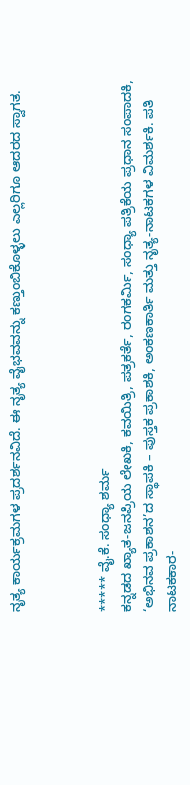ನೃತ್ಯ ಕಾರ್ಯಕ್ರಮಗಳ ಪ್ರದರ್ಶನವಿದೆ. ಈ ನೃತ್ಯ ವೈಭವವನ್ನು ಕಣ್ತುಂಬಿಕೊಳ್ಳಲು ಎಲ್ಲರಿಗೂ ಆದರದ ಸ್ವಾಗತ.



***** ವೈ.ಕೆ. ಸಂಧ್ಯಾ ಶರ್ಮ
ಕನ್ನಡದ ಖ್ಯಾತ-ಜನಪ್ರಿಯ ಲೇಖಕಿ, ಕವಯಿತ್ರಿ, ಪತ್ರಕರ್ತೆ, ರಂಗಕರ್ಮಿ, ಸಂಧ್ಯಾ ಪತ್ರಿಕೆಯ ಪ್ರಧಾನ ಸಂಪಾದಕಿ, ‘ಅಭಿನವ ಪ್ರಕಾಶನ’ದ ಸ್ಥಾಪಕಿ – ಪುಸ್ತಕ ಪ್ರಕಾಶಕಿ, ಅಂಕಣಕಾರ್ತಿ ಮತ್ತು ನೃತ್ಯ-ನಾಟಕಗಳ ವಿಮರ್ಶಕಿ. ಪತಿ ನಾಟಕಕಾರ-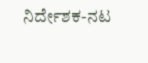ನಿರ್ದೇಶಕ-ನಟ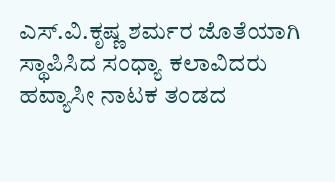ಎಸ್.ವಿ.ಕೃಷ್ಣ ಶರ್ಮರ ಜೊತೆಯಾಗಿ ಸ್ಥಾಪಿಸಿದ ಸಂಧ್ಯಾ ಕಲಾವಿದರು ಹವ್ಯಾಸೀ ನಾಟಕ ತಂಡದ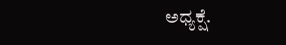ಅಧ್ಯಕ್ಷೆ.